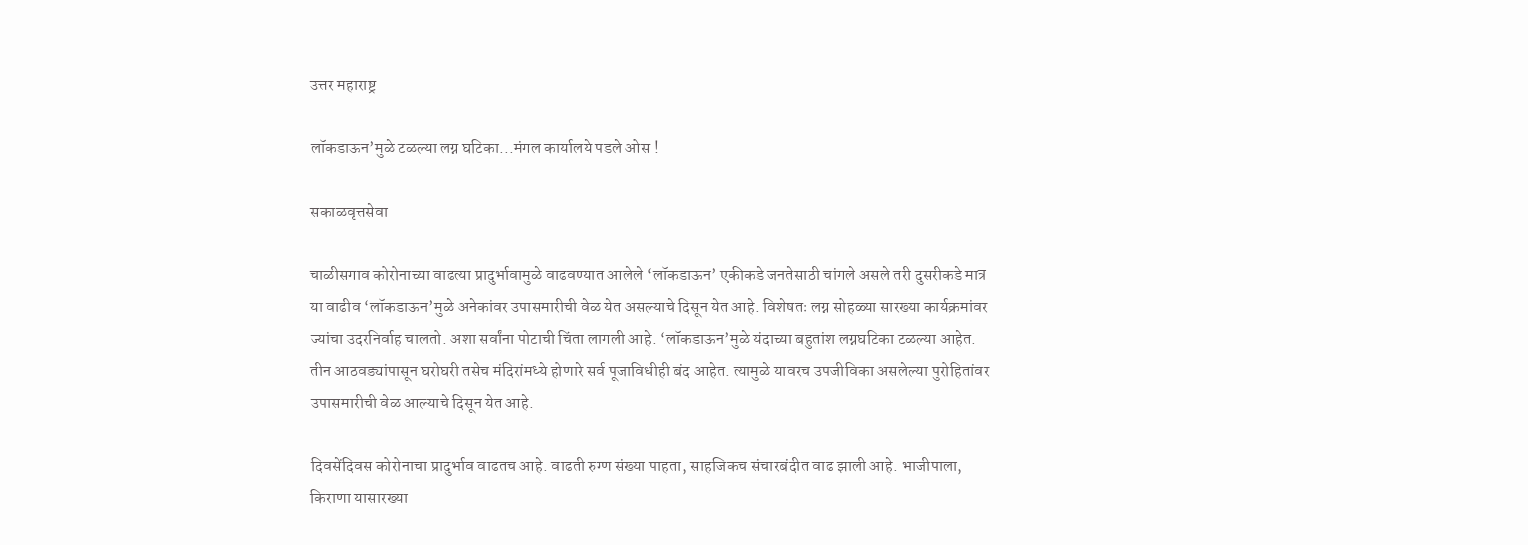उत्तर महाराष्ट्र

लॉकडाऊन’मुळे टळल्या लग्न घटिका...मंगल कार्यालये पडले ओस !

सकाळवृत्तसेवा

चाळीसगाव कोरोनाच्या वाढत्या प्रादुर्भावामुळे वाढवण्यात आलेले ‘लॉकडाऊन’ एकीकडे जनतेसाठी चांगले असले तरी दुसरीकडे मात्र या वाढीव ‘लॉकडाऊन’मुळे अनेकांवर उपासमारीची वेळ येत असल्याचे दिसून येत आहे. विशेषतः लग्न सोहळ्या सारख्या कार्यक्रमांवर ज्यांचा उदरनिर्वाह चालतो. अशा सर्वांना पोटाची चिंता लागली आहे. ‘लॉकडाऊन’मुळे यंदाच्या बहुतांश लग्नघटिका टळल्या आहेत. तीन आठवड्यांपासून घरोघरी तसेच मंदिरांमध्ये होणारे सर्व पूजाविधीही बंद आहेत. त्यामुळे यावरच उपजीविका असलेल्या पुरोहितांवर उपासमारीची वेळ आल्याचे दिसून येत आहे.

दिवसेंदिवस कोरोनाचा प्रादुर्भाव वाढतच आहे. वाढती रुग्ण संख्या पाहता, साहजिकच संचारबंदीत वाढ झाली आहे. भाजीपाला, किराणा यासारख्या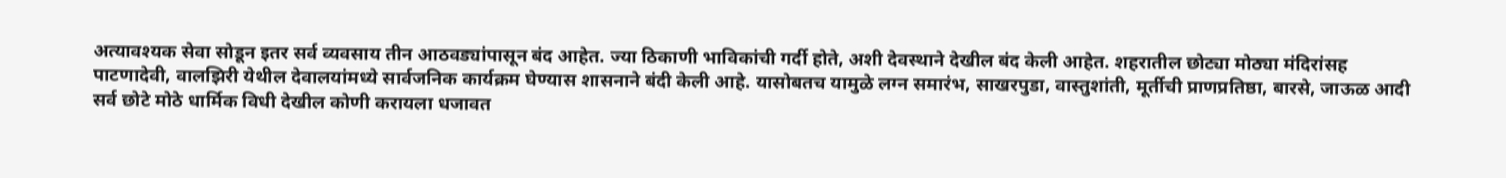अत्यावश्यक सेवा सोडून इतर सर्व व्यवसाय तीन आठवड्यांपासून बंद आहेत. ज्या ठिकाणी भाविकांची गर्दी होते, अशी देवस्थाने देखील बंद केली आहेत. शहरातील छोट्या मोठ्या मंदिरांसह पाटणादेवी, वालझिरी येथील देवालयांमध्ये सार्वजनिक कार्यक्रम घेण्यास शासनाने बंदी केली आहे. यासोबतच यामुळे लग्न समारंभ, साखरपुडा, वास्तुशांती, मूर्तीची प्राणप्रतिष्ठा, बारसे, जाऊळ आदी सर्व छोटे मोठे धार्मिक विधी देखील कोणी करायला धजावत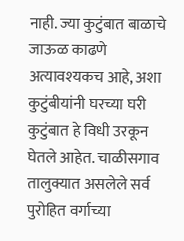नाही. ज्या कुटुंबात बाळाचे जाऊळ काढणे अत्यावश्‍यकच आहे, अशा कुटुंबीयांनी घरच्या घरी कुटुंबात हे विधी उरकून घेतले आहेत. चाळीसगाव तालुक्यात असलेले सर्व पुरोहित वर्गाच्या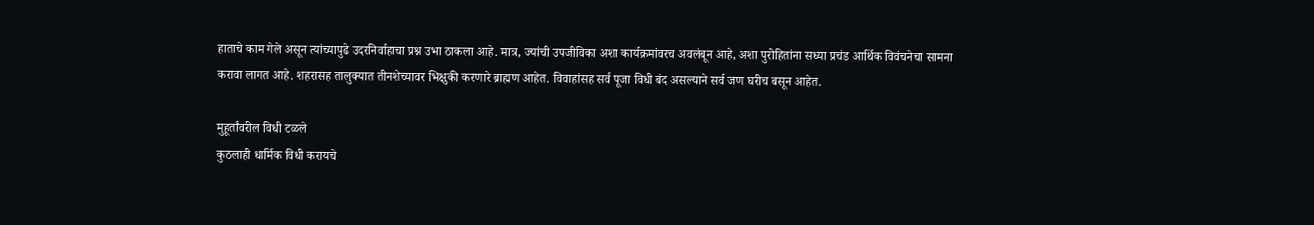हाताचे काम गेले असून त्यांच्यापुढे उदरनिर्वाहाचा प्रश्न उभा ठाकला आहे. मात्र, ज्यांची उपजीविका अशा कार्यक्रमांवरच अवलंबून आहे, अशा पुरोहितांना सध्या प्रचंड आर्थिक विवंचनेचा सामना करावा लागत आहे. शहरासह तालुक्यात तीनशेच्यावर भिक्षुकी करणारे ब्राह्मण आहेत. विवाहांसह सर्व पूजा विधी बंद असल्याने सर्व जण घरीच बसून आहेत.

मुहूर्तांवरील विधी टळले
कुठलाही धार्मिक विधी करायचे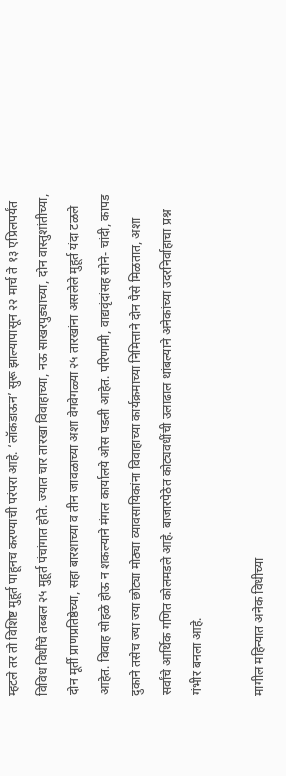म्हटले तर तो विशिष्ट मुहूर्त पाहूनच करण्याची परंपरा आहे. ‘लॉकडाऊन’ सुरू झाल्यापासून २२ मार्च ते १३ एप्रिलपर्यंत विविध विधींचे तब्बल २५ मुहूर्त पंचांगात होते. ज्यात चार तारखा विवाहाच्या, नऊ साखरपुड्याच्या, दोन वास्तुशांतीच्या, दोन मूर्ती प्राणप्रतिष्ठेच्या, सहा बारशाच्या व तीन जावळाच्या अशा वेगवेगळ्या २५ तारखांना असलेले मुहूर्त यंदा टळले आहेत. विवाह सोहळे होऊ न शकल्याने मंगल कार्यालये ओस पडली आहेत. परिणामी, वाद्यवृंदांसह सोने- चांदी, कापड दुकाने तसेच ज्या ज्या छोट्या मोठ्या व्यावसायिकांना विवाहाच्या कार्यक्रमाच्या निमित्ताने दोन पैसे मिळतात, अशा सर्वांचे आर्थिक गणित कोलमडले आहे. बाजारपेठेत कोट्यवधींची उलाढाल थांबल्याने अनेकांच्या उदरनिर्वाहाचा प्रश्न गंभीर बनला आहे.

मागील महिन्यात अनेक विधीच्या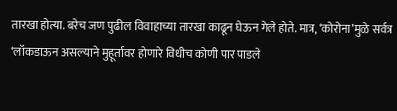तारखा होत्या. बरेच जण पुढील विवाहाच्या तारखा काढून घेऊन गेले होते. मात्र, ‘कोरोना’मुळे सर्वत्र ‘लॉकडाऊन असल्याने मुहूर्तावर होणारे विधीच कोणी पार पाडले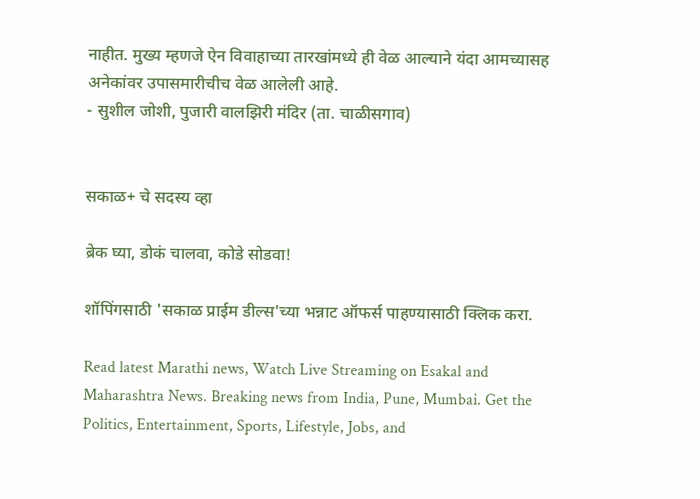नाहीत. मुख्य म्हणजे ऐन विवाहाच्या तारखांमध्ये ही वेळ आल्याने यंदा आमच्यासह अनेकांवर उपासमारीचीच वेळ आलेली आहे.
- सुशील जोशी, पुजारी वालझिरी मंदिर (ता. चाळीसगाव)


सकाळ+ चे सदस्य व्हा

ब्रेक घ्या, डोकं चालवा, कोडे सोडवा!

शॉपिंगसाठी 'सकाळ प्राईम डील्स'च्या भन्नाट ऑफर्स पाहण्यासाठी क्लिक करा.

Read latest Marathi news, Watch Live Streaming on Esakal and Maharashtra News. Breaking news from India, Pune, Mumbai. Get the Politics, Entertainment, Sports, Lifestyle, Jobs, and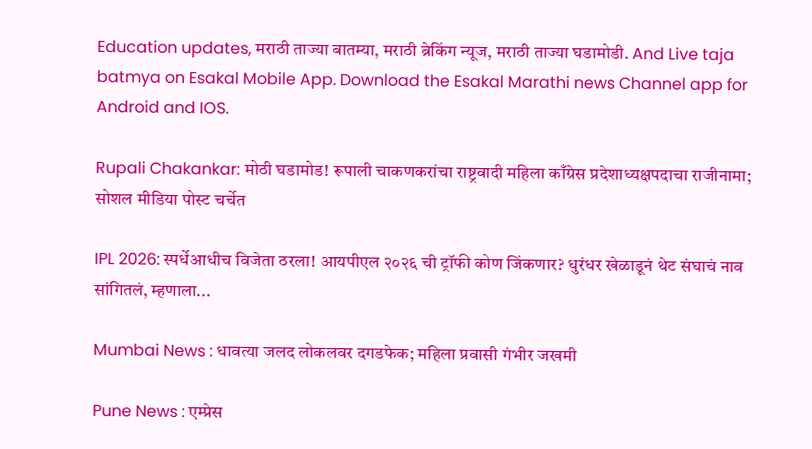Education updates, मराठी ताज्या बातम्या, मराठी ब्रेकिंग न्यूज, मराठी ताज्या घडामोडी. And Live taja batmya on Esakal Mobile App. Download the Esakal Marathi news Channel app for Android and IOS.

Rupali Chakankar: मोठी घडामोड! रूपाली चाकणकरांचा राष्ट्रवादी महिला काँग्रेस प्रदेशाध्यक्षपदाचा राजीनामा; सोशल मीडिया पोस्ट चर्चेत

IPL 2026: स्पर्धेआधीच विजेता ठरला! आयपीएल २०२६ ची ट्रॉफी कोण जिंकणार? धुरंधर खेळाडूनं थेट संघाचं नाव सांगितलं, म्हणाला...

Mumbai News : धावत्या जलद लोकलवर दगडफेक; महिला प्रवासी गंभीर जखमी

Pune News : एम्प्रेस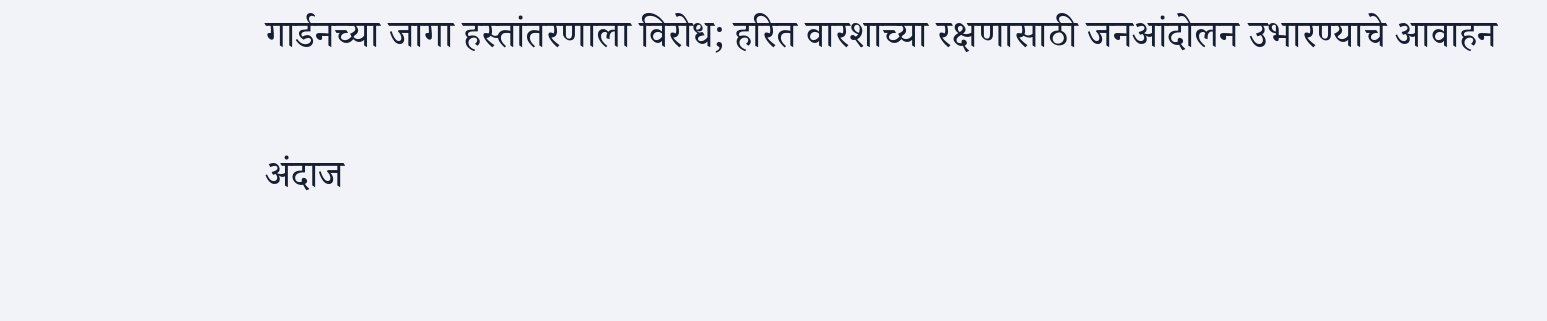गार्डनच्या जागा हस्तांतरणाला विरोध; हरित वारशाच्या रक्षणासाठी जनआंदोलन उभारण्याचे आवाहन

अंदाज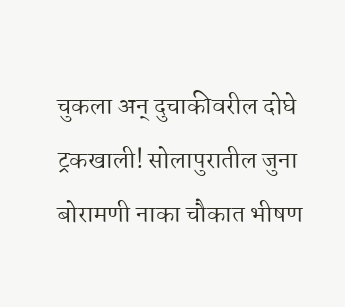चुकला अन्‌ दुचाकीवरील दोघे ट्रकखाली! सोलापुरातील जुना बोरामणी नाका चौकात भीषण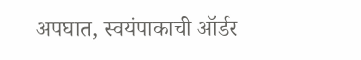अपघात, स्वयंपाकाची ऑर्डर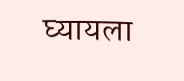घ्यायला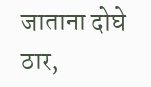जाताना दोघे ठार,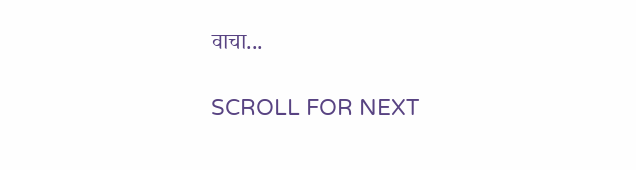वाचा...

SCROLL FOR NEXT